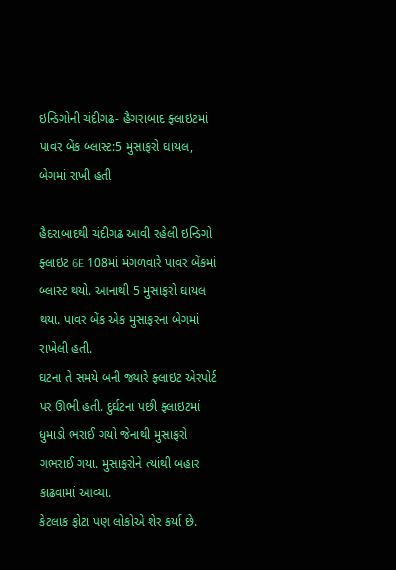ઇન્ડિગોની ચંદીગઢ- હૈગરાબાદ ફ્લાઇટમાં પાવર બેંક બ્લાસ્ટ:5 મુસાફરો ઘાયલ, બેગમાં રાખી હતી

હૈદરાબાદથી ચંદીગઢ આવી રહેલી ઇન્ડિગો ફ્લાઇટ 6E 108માં મંગળવારે પાવર બેંકમાં બ્લાસ્ટ થયો. આનાથી 5 મુસાફરો ઘાયલ થયા. પાવર બેંક એક મુસાફરના બેગમાં રાખેલી હતી.
ઘટના તે સમયે બની જ્યારે ફ્લાઇટ એરપોર્ટ પર ઊભી હતી. દુર્ઘટના પછી ફ્લાઇટમાં ધુમાડો ભરાઈ ગયો જેનાથી મુસાફરો ગભરાઈ ગયા. મુસાફરોને ત્યાંથી બહાર કાઢવામાં આવ્યા.
કેટલાક ફોટા પણ લોકોએ શેર કર્યા છે.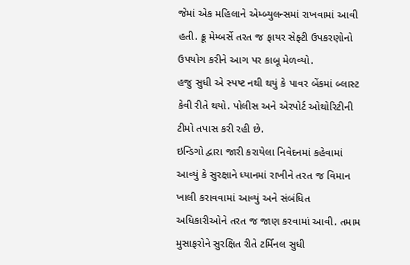જેમાં એક મહિલાને એમ્બ્યુલન્સમાં રાખવામાં આવી હતી. ક્રૂ મેમ્બર્સે તરત જ ફાયર સેફ્ટી ઉપકરણોનો ઉપયોગ કરીને આગ પર કાબૂ મેળવ્યો.
હજુ સુધી એ સ્પષ્ટ નથી થયું કે પાવર બેંકમાં બ્લાસ્ટ કેવી રીતે થયો. પોલીસ અને એરપોર્ટ ઓથોરિટીની ટીમો તપાસ કરી રહી છે.
ઇન્ડિગો દ્વારા જારી કરાયેલા નિવેદનમાં કહેવામાં આવ્યું કે સુરક્ષાને ધ્યાનમાં રાખીને તરત જ વિમાન ખાલી કરાવવામાં આવ્યું અને સંબંધિત અધિકારીઓને તરત જ જાણ કરવામાં આવી. તમામ મુસાફરોને સુરક્ષિત રીતે ટર્મિનલ સુધી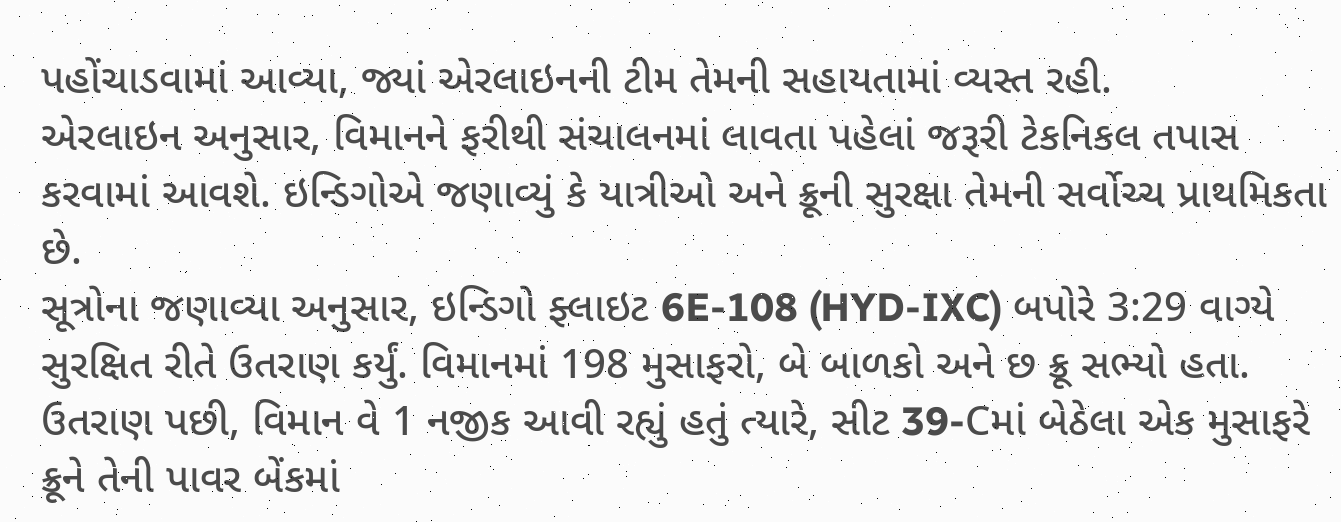પહોંચાડવામાં આવ્યા, જ્યાં એરલાઇનની ટીમ તેમની સહાયતામાં વ્યસ્ત રહી.
એરલાઇન અનુસાર, વિમાનને ફરીથી સંચાલનમાં લાવતા પહેલાં જરૂરી ટેકનિકલ તપાસ કરવામાં આવશે. ઇન્ડિગોએ જણાવ્યું કે યાત્રીઓ અને ક્રૂની સુરક્ષા તેમની સર્વોચ્ચ પ્રાથમિકતા છે.
સૂત્રોના જણાવ્યા અનુસાર, ઇન્ડિગો ફ્લાઇટ 6E-108 (HYD-IXC) બપોરે 3:29 વાગ્યે સુરક્ષિત રીતે ઉતરાણ કર્યું. વિમાનમાં 198 મુસાફરો, બે બાળકો અને છ ક્રૂ સભ્યો હતા. ઉતરાણ પછી, વિમાન વે 1 નજીક આવી રહ્યું હતું ત્યારે, સીટ 39-Cમાં બેઠેલા એક મુસાફરે ક્રૂને તેની પાવર બેંકમાં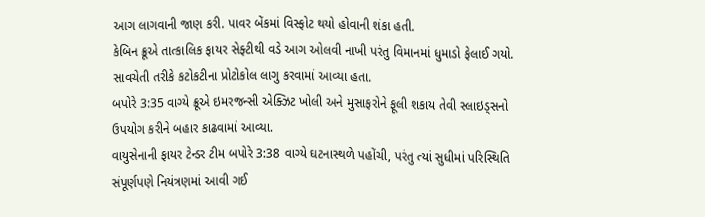આગ લાગવાની જાણ કરી. પાવર બેંકમાં વિસ્ફોટ થયો હોવાની શંકા હતી.
કેબિન ક્રૂએ તાત્કાલિક ફાયર સેફ્ટીથી વડે આગ ઓલવી નાખી પરંતુ વિમાનમાં ધુમાડો ફેલાઈ ગયો. સાવચેતી તરીકે કટોકટીના પ્રોટોકોલ લાગુ કરવામાં આવ્યા હતા.
બપોરે 3:35 વાગ્યે ક્રૂએ ઇમરજન્સી એક્ઝિટ ખોલી અને મુસાફરોને ફૂલી શકાય તેવી સ્લાઇડ્સનો ઉપયોગ કરીને બહાર કાઢવામાં આવ્યા.
વાયુસેનાની ફાયર ટેન્ડર ટીમ બપોરે 3:38 વાગ્યે ઘટનાસ્થળે પહોંચી, પરંતુ ત્યાં સુધીમાં પરિસ્થિતિ સંપૂર્ણપણે નિયંત્રણમાં આવી ગઈ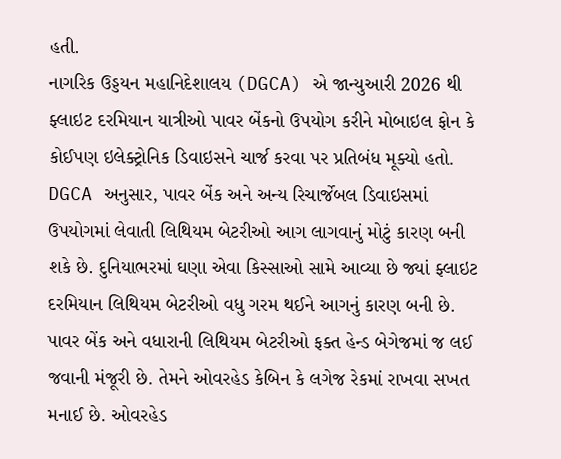હતી.
નાગરિક ઉડ્ડયન મહાનિદેશાલય (DGCA) એ જાન્યુઆરી 2026 થી ફ્લાઇટ દરમિયાન યાત્રીઓ પાવર બેંકનો ઉપયોગ કરીને મોબાઇલ ફોન કે કોઈપણ ઇલેક્ટ્રોનિક ડિવાઇસને ચાર્જ કરવા પર પ્રતિબંધ મૂક્યો હતો.
DGCA અનુસાર, પાવર બેંક અને અન્ય રિચાર્જેબલ ડિવાઇસમાં ઉપયોગમાં લેવાતી લિથિયમ બેટરીઓ આગ લાગવાનું મોટું કારણ બની શકે છે. દુનિયાભરમાં ઘણા એવા કિસ્સાઓ સામે આવ્યા છે જ્યાં ફ્લાઇટ દરમિયાન લિથિયમ બેટરીઓ વધુ ગરમ થઈને આગનું કારણ બની છે.
પાવર બેંક અને વધારાની લિથિયમ બેટરીઓ ફક્ત હેન્ડ બેગેજમાં જ લઈ જવાની મંજૂરી છે. તેમને ઓવરહેડ કેબિન કે લગેજ રેકમાં રાખવા સખત મનાઈ છે. ઓવરહેડ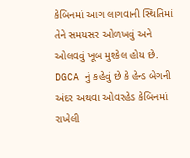કેબિનમાં આગ લાગવાની સ્થિતિમાં તેને સમયસર ઓળખવું અને ઓલવવું ખૂબ મુશ્કેલ હોય છે.
DGCA નું કહેવું છે કે હેન્ડ બેગની અંદર અથવા ઓવરહેડ કેબિનમાં રાખેલી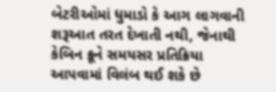બેટરીઓમાં ધુમાડો કે આગ લાગવાની શરૂઆત તરત દેખાતી નથી, જેનાથી કેબિન ક્રૂને સમયસર પ્રતિક્રિયા આપવામાં વિલંબ થઈ શકે છે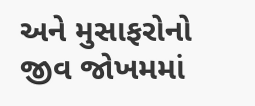અને મુસાફરોનો જીવ જોખમમાં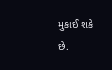મુકાઈ શકે છે.